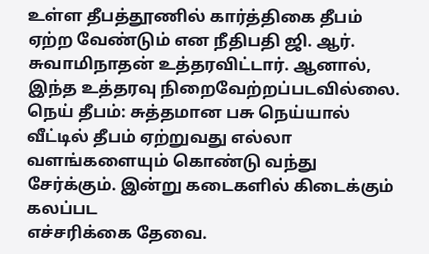உள்ள தீபத்தூணில் கார்த்திகை தீபம் ஏற்ற வேண்டும் என நீதிபதி ஜி. ஆர். சுவாமிநாதன் உத்தரவிட்டார். ஆனால், இந்த உத்தரவு நிறைவேற்றப்படவில்லை.
நெய் தீபம்: சுத்தமான பசு நெய்யால் வீட்டில் தீபம் ஏற்றுவது எல்லா வளங்களையும் கொண்டு வந்து சேர்க்கும். இன்று கடைகளில் கிடைக்கும் கலப்பட
எச்சரிக்கை தேவை.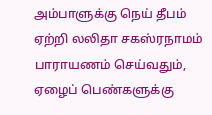அம்பாளுக்கு நெய் தீபம் ஏற்றி லலிதா சகஸ்ரநாமம் பாராயணம் செய்வதும், ஏழைப் பெண்களுக்கு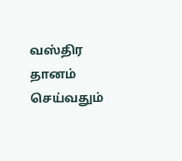வஸ்திர தானம் செய்வதும்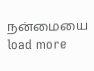நன்மையை
load more